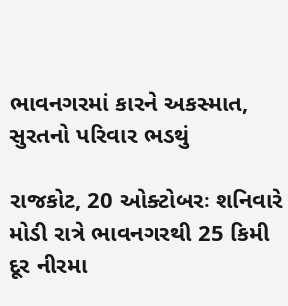ભાવનગરમાં કારને અકસ્માત, સુરતનો પરિવાર ભડથું

રાજકોટ, 20 ઓક્ટોબરઃ શનિવારે મોડી રાત્રે ભાવનગરથી 25 કિમી દૂર નીરમા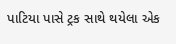પાટિયા પાસે ટ્રક સાથે થયેલા એક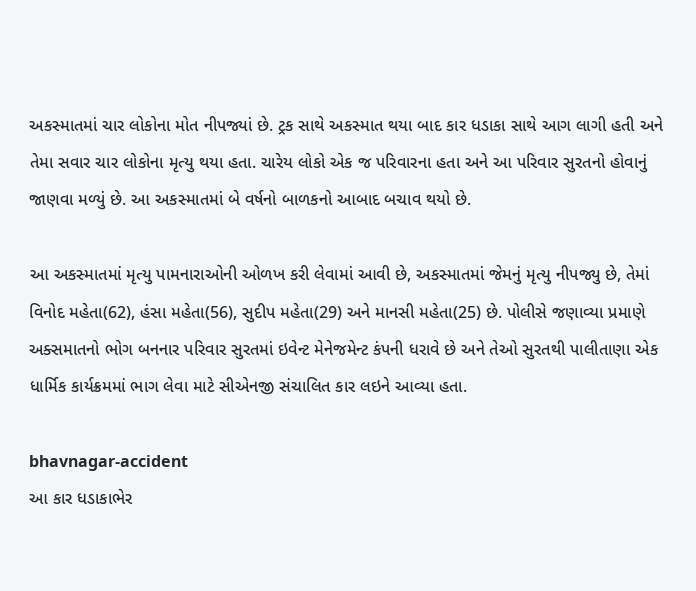અકસ્માતમાં ચાર લોકોના મોત નીપજ્યાં છે. ટ્રક સાથે અકસ્માત થયા બાદ કાર ધડાકા સાથે આગ લાગી હતી અને તેમા સવાર ચાર લોકોના મૃત્યુ થયા હતા. ચારેય લોકો એક જ પરિવારના હતા અને આ પરિવાર સુરતનો હોવાનું જાણવા મળ્યું છે. આ અકસ્માતમાં બે વર્ષનો બાળકનો આબાદ બચાવ થયો છે.

આ અકસ્માતમાં મૃત્યુ પામનારાઓની ઓળખ કરી લેવામાં આવી છે, અકસ્માતમાં જેમનું મૃત્યુ નીપજ્યુ છે, તેમાં વિનોદ મહેતા(62), હંસા મહેતા(56), સુદીપ મહેતા(29) અને માનસી મહેતા(25) છે. પોલીસે જણાવ્યા પ્રમાણે અક્સમાતનો ભોગ બનનાર પરિવાર સુરતમાં ઇવેન્ટ મેનેજમેન્ટ કંપની ધરાવે છે અને તેઓ સુરતથી પાલીતાણા એક ધાર્મિક કાર્યક્રમમાં ભાગ લેવા માટે સીએનજી સંચાલિત કાર લઇને આવ્યા હતા.

bhavnagar-accident
આ કાર ધડાકાભેર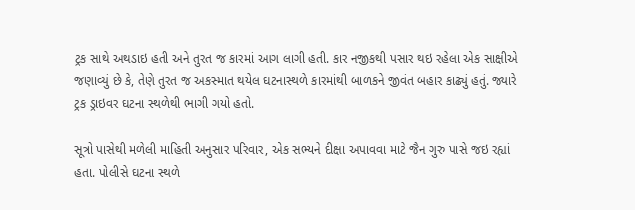ટ્રક સાથે અથડાઇ હતી અને તુરત જ કારમાં આગ લાગી હતી. કાર નજીકથી પસાર થઇ રહેલા એક સાક્ષીએ જણાવ્યું છે કે, તેણે તુરત જ અકસ્માત થયેલ ઘટનાસ્થળે કારમાંથી બાળકને જીવંત બહાર કાઢ્યું હતું. જ્યારે ટ્રક ડ્રાઇવર ઘટના સ્થળેથી ભાગી ગયો હતો.

સૂત્રો પાસેથી મળેલી માહિતી અનુસાર પરિવાર, એક સભ્યને દીક્ષા અપાવવા માટે જૈન ગુરુ પાસે જઇ રહ્યાં હતા. પોલીસે ઘટના સ્થળે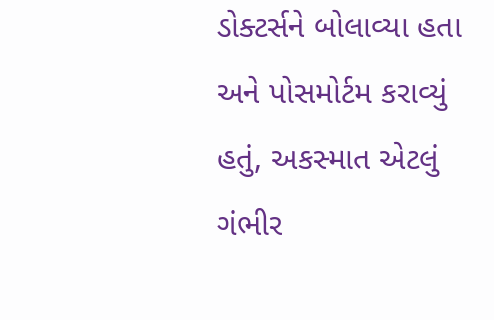ડોક્ટર્સને બોલાવ્યા હતા અને પોસમોર્ટમ કરાવ્યું હતું, અકસ્માત એટલું ગંભીર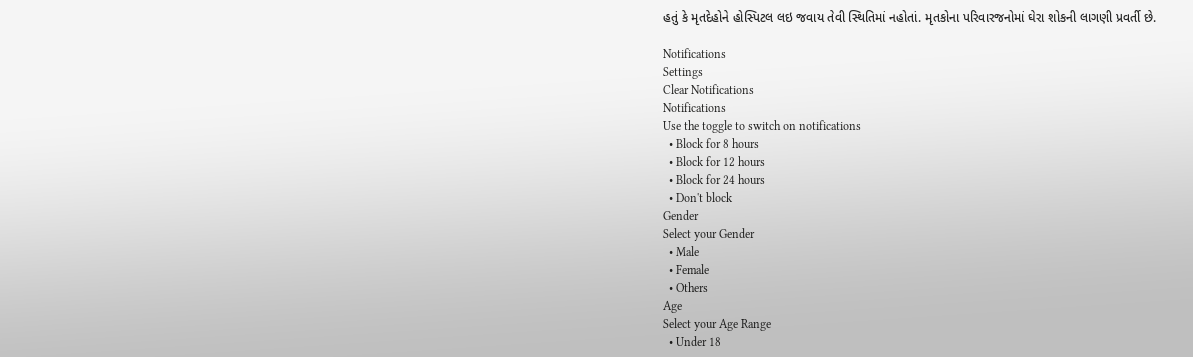હતું કે મૃતદેહોને હોસ્પિટલ લઇ જવાય તેવી સ્થિતિમાં નહોતાં. મૃતકોના પરિવારજનોમાં ઘેરા શોકની લાગણી પ્રવર્તી છે.

Notifications
Settings
Clear Notifications
Notifications
Use the toggle to switch on notifications
  • Block for 8 hours
  • Block for 12 hours
  • Block for 24 hours
  • Don't block
Gender
Select your Gender
  • Male
  • Female
  • Others
Age
Select your Age Range
  • Under 18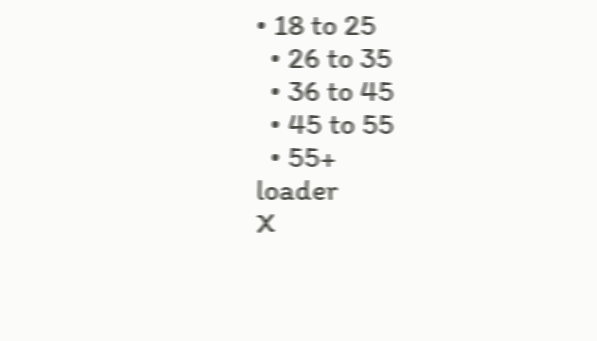• 18 to 25
  • 26 to 35
  • 36 to 45
  • 45 to 55
  • 55+
loader
X